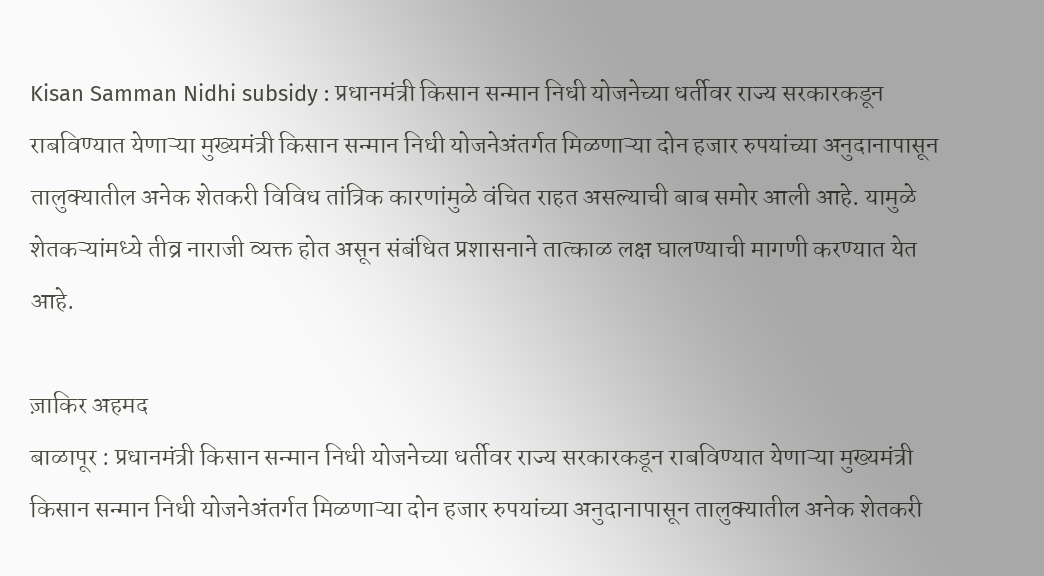Kisan Samman Nidhi subsidy : प्रधानमंत्री किसान सन्मान निधी योजनेच्या धर्तीवर राज्य सरकारकडून राबविण्यात येणाऱ्या मुख्यमंत्री किसान सन्मान निधी योजनेअंतर्गत मिळणाऱ्या दोन हजार रुपयांच्या अनुदानापासून तालुक्यातील अनेक शेतकरी विविध तांत्रिक कारणांमुळे वंचित राहत असल्याची बाब समोर आली आहे. यामुळे शेतकऱ्यांमध्ये तीव्र नाराजी व्यक्त होत असून संबंधित प्रशासनाने तात्काळ लक्ष घालण्याची मागणी करण्यात येत आहे.

ज़ाकिर अहमद
बाळापूर : प्रधानमंत्री किसान सन्मान निधी योजनेच्या धर्तीवर राज्य सरकारकडून राबविण्यात येणाऱ्या मुख्यमंत्री किसान सन्मान निधी योजनेअंतर्गत मिळणाऱ्या दोन हजार रुपयांच्या अनुदानापासून तालुक्यातील अनेक शेतकरी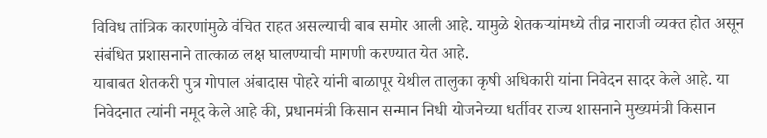विविध तांत्रिक कारणांमुळे वंचित राहत असल्याची बाब समोर आली आहे. यामुळे शेतकऱ्यांमध्ये तीव्र नाराजी व्यक्त होत असून संबंधित प्रशासनाने तात्काळ लक्ष घालण्याची मागणी करण्यात येत आहे.
याबाबत शेतकरी पुत्र गोपाल अंबादास पोहरे यांनी बाळापूर येथील तालुका कृषी अधिकारी यांना निवेदन सादर केले आहे. या निवेदनात त्यांनी नमूद केले आहे की, प्रधानमंत्री किसान सन्मान निधी योजनेच्या धर्तीवर राज्य शासनाने मुख्यमंत्री किसान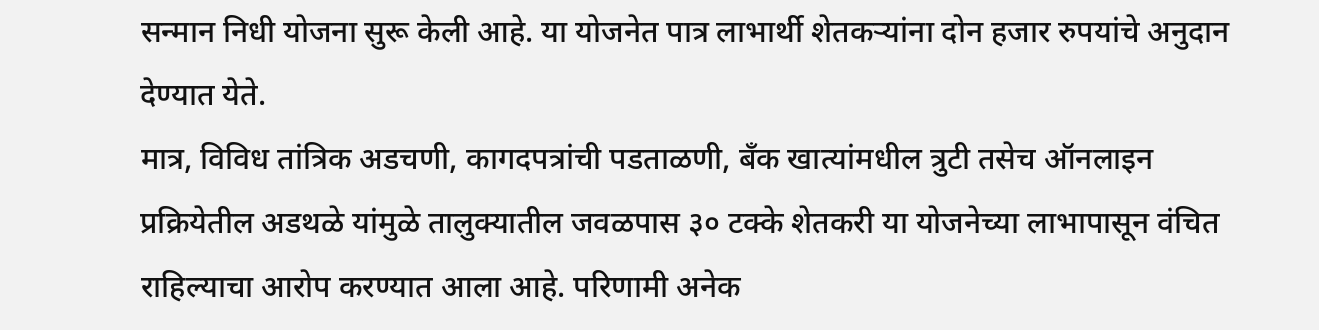सन्मान निधी योजना सुरू केली आहे. या योजनेत पात्र लाभार्थी शेतकऱ्यांना दोन हजार रुपयांचे अनुदान देण्यात येते.
मात्र, विविध तांत्रिक अडचणी, कागदपत्रांची पडताळणी, बँक खात्यांमधील त्रुटी तसेच ऑनलाइन प्रक्रियेतील अडथळे यांमुळे तालुक्यातील जवळपास ३० टक्के शेतकरी या योजनेच्या लाभापासून वंचित राहिल्याचा आरोप करण्यात आला आहे. परिणामी अनेक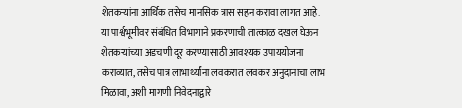शेतकऱ्यांना आर्थिक तसेच मानसिक त्रास सहन करावा लागत आहे.
या पार्श्वभूमीवर संबंधित विभागाने प्रकरणाची तात्काळ दखल घेऊन शेतकऱ्यांच्या अडचणी दूर करण्यासाठी आवश्यक उपाययोजना कराव्यात, तसेच पात्र लाभार्थ्यांना लवकरात लवकर अनुदानाचा लाभ मिळावा, अशी मागणी निवेदनाद्वारे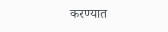करण्यात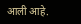आली आहे.